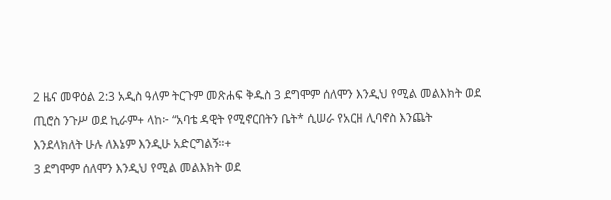2 ዜና መዋዕል 2:3 አዲስ ዓለም ትርጉም መጽሐፍ ቅዱስ 3 ደግሞም ሰለሞን እንዲህ የሚል መልእክት ወደ ጢሮስ ንጉሥ ወደ ኪራም+ ላከ፦ “አባቴ ዳዊት የሚኖርበትን ቤት* ሲሠራ የአርዘ ሊባኖስ እንጨት እንደላክለት ሁሉ ለእኔም እንዲሁ አድርግልኝ።+
3 ደግሞም ሰለሞን እንዲህ የሚል መልእክት ወደ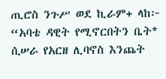ጢሮስ ንጉሥ ወደ ኪራም+ ላከ፦ “አባቴ ዳዊት የሚኖርበትን ቤት* ሲሠራ የአርዘ ሊባኖስ እንጨት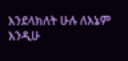እንደላክለት ሁሉ ለእኔም እንዲሁ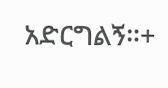አድርግልኝ።+